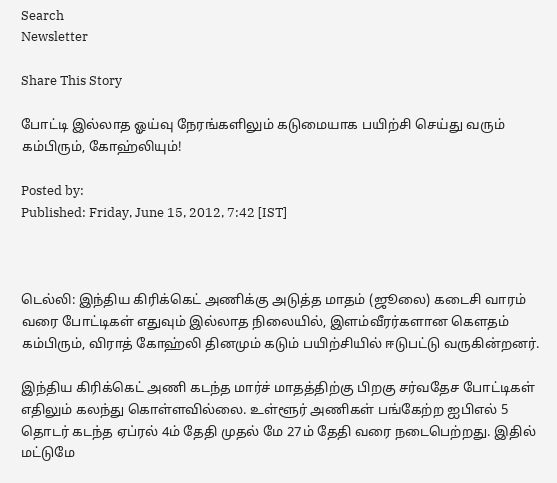Search
Newsletter

Share This Story

போட்டி இல்லாத ஓய்வு நேரங்களிலும் கடுமையாக பயிற்சி செய்து வரும் கம்பிரும், கோஹ்லியும்!

Posted by:
Published: Friday, June 15, 2012, 7:42 [IST]



டெல்லி: இந்திய கிரிக்கெட் அணிக்கு அடுத்த மாதம் (ஜூலை) கடைசி வாரம் வரை போட்டிகள் எதுவும் இல்லாத நிலையில், இளம்வீரர்களான கெளதம் கம்பிரும், விராத் கோஹ்லி தினமும் கடும் பயிற்சியில் ஈடுபட்டு வருகின்றனர்.

இந்திய கிரிக்கெட் அணி கடந்த மார்ச் மாதத்திற்கு பிறகு சர்வதேச போட்டிகள் எதிலும் கலந்து கொள்ளவில்லை. உள்ளூர் அணிகள் பங்கேற்ற ஐபிஎல் 5 தொடர் கடந்த ஏப்ரல் 4ம் தேதி முதல் மே 27ம் தேதி வரை நடைபெற்றது. இதில் மட்டுமே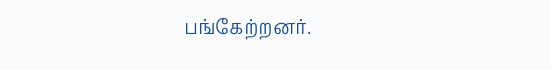பங்கேற்றனர்.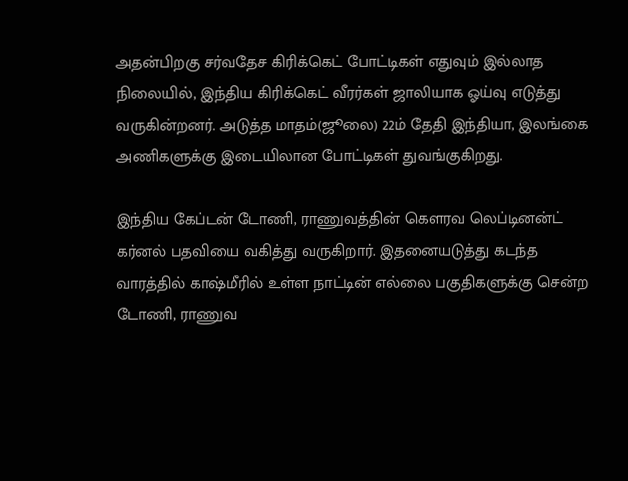அதன்பிறகு சர்வதேச கிரிக்கெட் போட்டிகள் எதுவும் இல்லாத நிலையில், இந்திய கிரிக்கெட் வீரர்கள் ஜாலியாக ஓய்வு எடுத்து வருகின்றனர். அடுத்த மாதம்(ஜூலை) 22ம் தேதி இந்தியா, இலங்கை அணிகளுக்கு இடையிலான போட்டிகள் துவங்குகிறது.

இந்திய கேப்டன் டோணி, ராணுவத்தின் கெளரவ லெப்டினன்ட் கர்னல் பதவியை வகித்து வருகிறார். இதனையடுத்து கடந்த வாரத்தில் காஷ்மீரில் உள்ள நாட்டின் எல்லை பகுதிகளுக்கு சென்ற டோணி, ராணுவ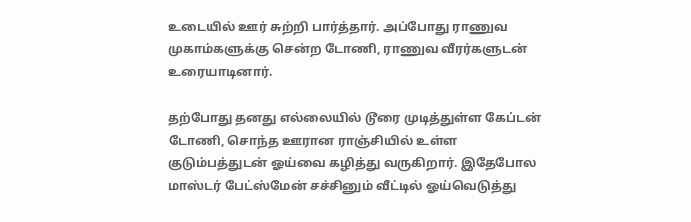உடையில் ஊர் சுற்றி பார்த்தார். அப்போது ராணுவ முகாம்களுக்கு சென்ற டோணி, ராணுவ வீரர்களுடன் உரையாடினார்.

தற்போது தனது எல்லையில் டூரை முடித்துள்ள கேப்டன் டோணி, சொந்த ஊரான ராஞ்சியில் உள்ள குடும்பத்துடன் ஓய்வை கழித்து வருகிறார். இதேபோல மாஸ்டர் பேட்ஸ்மேன் சச்சினும் வீட்டில் ஓய்வெடுத்து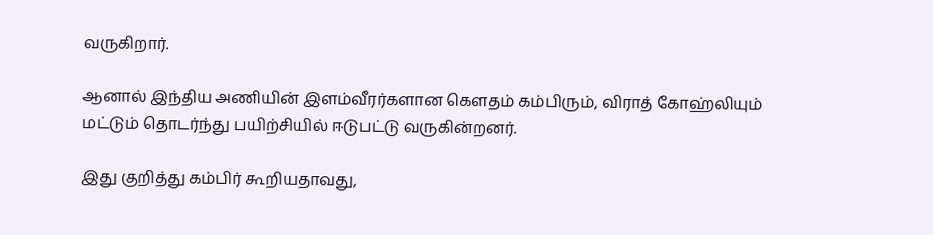வருகிறார்.

ஆனால் இந்திய அணியின் இளம்வீரர்களான கெளதம் கம்பிரும், விராத் கோஹ்லியும் மட்டும் தொடர்ந்து பயிற்சியில் ஈடுபட்டு வருகின்றனர்.

இது குறித்து கம்பிர் கூறியதாவது,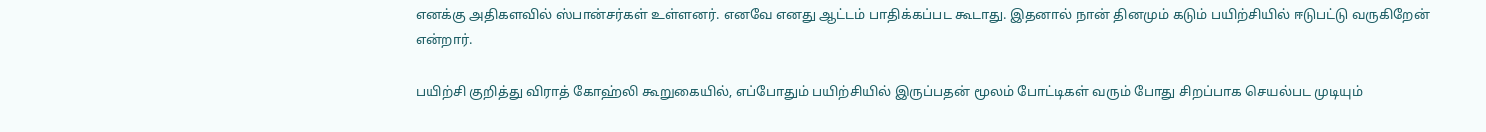எனக்கு அதிகளவில் ஸ்பான்சர்கள் உள்ளனர். எனவே எனது ஆட்டம் பாதிக்கப்பட கூடாது. இதனால் நான் தினமும் கடும் பயிற்சியில் ஈடுபட்டு வருகிறேன் என்றார்.

பயிற்சி குறித்து விராத் கோஹ்லி கூறுகையில், எப்போதும் பயிற்சியில் இருப்பதன் மூலம் போட்டிகள் வரும் போது சிறப்பாக செயல்பட முடியும்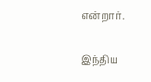என்றார்.

இந்திய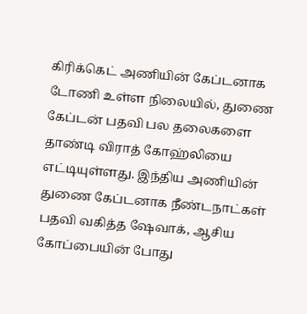கிரிக்கெட் அணியின் கேப்டனாக டோணி உள்ள நிலையில், துணை கேப்டன் பதவி பல தலைகளை தாண்டி விராத் கோஹ்லியை எட்டியுள்ளது. இந்திய அணியின் துணை கேப்டனாக நீண்டநாட்கள் பதவி வகித்த ஷேவாக், ஆசிய கோப்பையின் போது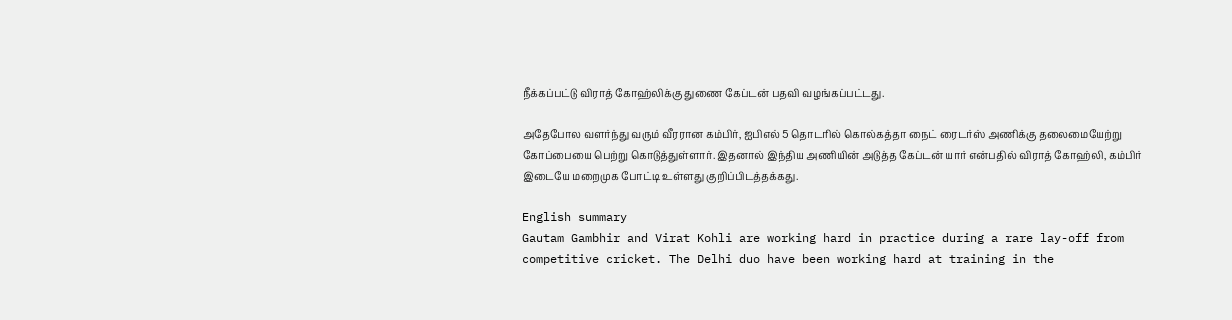நீக்கப்பட்டு விராத் கோஹ்லிக்கு துணை கேப்டன் பதவி வழங்கப்பட்டது.

அதேபோல வளர்ந்து வரும் வீரரான கம்பிர், ஐபிஎல் 5 தொடரில் கொல்கத்தா நைட் ரைடர்ஸ் அணிக்கு தலைமையேற்று கோப்பையை பெற்று கொடுத்துள்ளார். இதனால் இந்திய அணியின் அடுத்த கேப்டன் யார் என்பதில் விராத் கோஹ்லி, கம்பிர் இடையே மறைமுக போட்டி உள்ளது குறிப்பிடத்தக்கது.

English summary
Gautam Gambhir and Virat Kohli are working hard in practice during a rare lay-off from competitive cricket. The Delhi duo have been working hard at training in the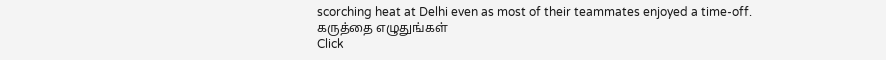scorching heat at Delhi even as most of their teammates enjoyed a time-off.
கருத்தை எழுதுங்கள்
Click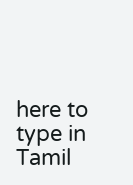here to type in Tamil